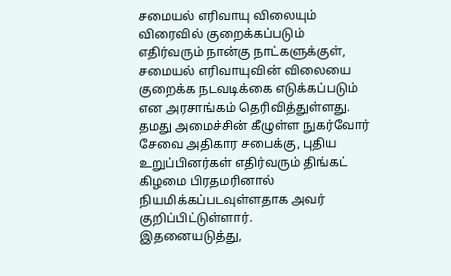சமையல் எரிவாயு விலையும் விரைவில் குறைக்கப்படும்
எதிர்வரும் நான்கு நாட்களுக்குள், சமையல் எரிவாயுவின் விலையை குறைக்க நடவடிக்கை எடுக்கப்படும் என அரசாங்கம் தெரிவித்துள்ளது.
தமது அமைச்சின் கீழுள்ள நுகர்வோர் சேவை அதிகார சபைக்கு, புதிய உறுப்பினர்கள் எதிர்வரும் திங்கட் கிழமை பிரதமரினால் நியமிக்கப்படவுள்ளதாக அவர் குறிப்பிட்டுள்ளார்.
இதனையடுத்து,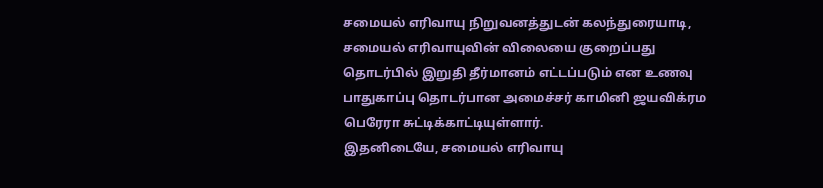சமையல் எரிவாயு நிறுவனத்துடன் கலந்துரையாடி, சமையல் எரிவாயுவின் விலையை குறைப்பது தொடர்பில் இறுதி தீர்மானம் எட்டப்படும் என உணவு பாதுகாப்பு தொடர்பான அமைச்சர் காமினி ஜயவிக்ரம பெரேரா சுட்டிக்காட்டியுள்ளார்.
இதனிடையே, சமையல் எரிவாயு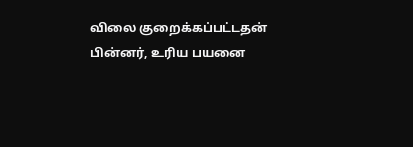விலை குறைக்கப்பட்டதன் பின்னர், உரிய பயனை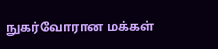நுகர்வோரான மக்கள்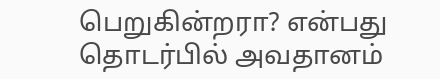பெறுகின்றரா? என்பது தொடர்பில் அவதானம்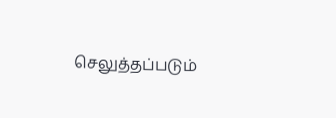செலுத்தப்படும்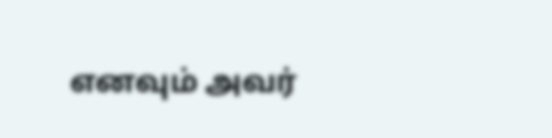எனவும் அவர்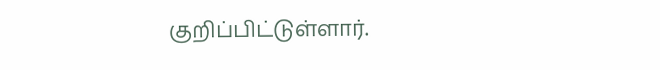குறிப்பிட்டுள்ளார்.